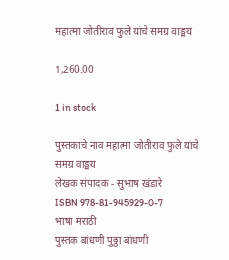महात्मा जोतीराव फुले यांचे समग्र वाङ्मय

1,260.00

1 in stock

पुस्तकाचे नाव महात्मा जोतीराव फुले यांचे समग्र वाङ्मय
लेखक संपादक - सुभाष खंडारे
ISBN 978-81-945929-0-7
भाषा मराठी
पुस्तक बांधणी पुठ्ठा बांधणी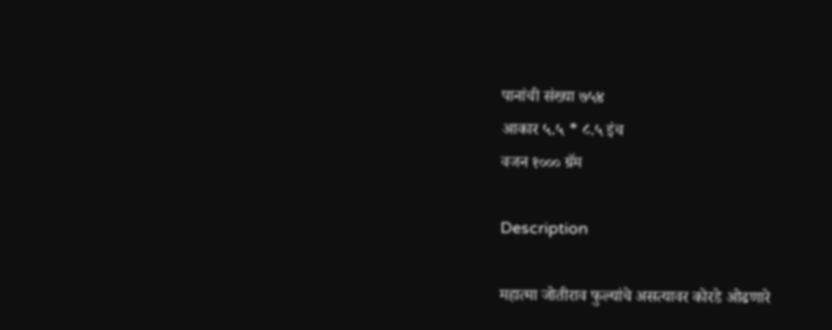पानांची संख्या ७५४
आकार ५.५ * ८.५ इंच
वजन १००० ग्रॅम

Description

महात्मा जोतीराव फुल्यांचे असत्यावर कोरडे ओढणारे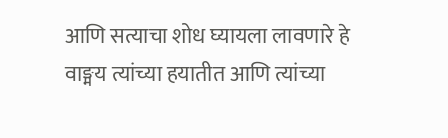आणि सत्याचा शोध घ्यायला लावणारे हे वाङ्मय त्यांच्या हयातीत आणि त्यांच्या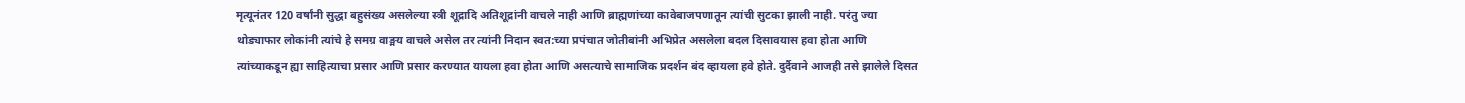मृत्यूनंतर 120 वर्षांनी सुद्धा बहुसंख्य असलेल्या स्त्री शूद्रादि अतिशूद्रांनी वाचले नाही आणि ब्राह्मणांच्या कावेबाजपणातून त्यांची सुटका झाली नाही. परंतु ज्या थोड्याफार लोकांनी त्यांचे हे समग्र वाङ्मय वाचले असेल तर त्यांनी निदान स्वत:च्या प्रपंचात जोतीबांनी अभिप्रेत असलेला बदल दिसावयास हवा होता आणि त्यांच्याकडून ह्या साहित्याचा प्रसार आणि प्रसार करण्यात यायला हवा होता आणि असत्याचे सामाजिक प्रदर्शन बंद व्हायला हवे होते. दुर्दैवाने आजही तसे झालेले दिसत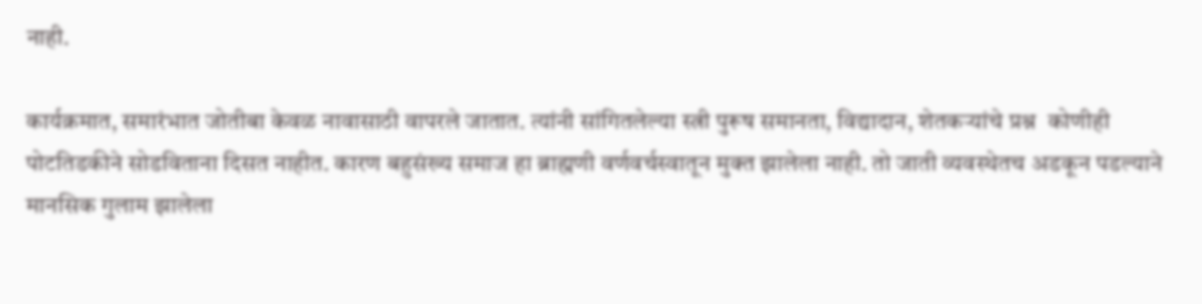नाही.

कार्यक्रमात, समारंभात जोतीबा केवळ नावासाठी वापरले जातात. त्यांनी सांगितलेल्या स्त्री पुरूष समानता, विद्यादान, शेतकऱ्यांचे प्रश्न  कोणीही पोटतिडकीने सोडविताना दिसत नाहीत. कारण बहुसंख्य समाज हा ब्राह्मणी वर्णवर्चस्वातून मुक्त झालेला नाही. तो जाती व्यवस्थेतच अडकून पडल्याने मानसिक गुलाम झालेला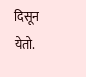दिसून येतो.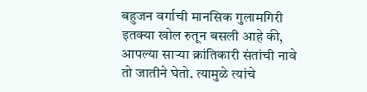बहुजन वर्गाची मानसिक गुलामगिरी इतक्या खोल रुतून बसली आहे की, आपल्या साऱ्या क्रांतिकारी संतांची नावे तो जातीने घेतो. त्यामुळे त्यांचे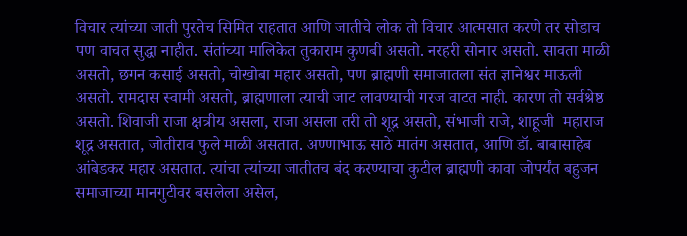विचार त्यांच्या जाती पुरतेच सिमित राहतात आणि जातीचे लोक तो विचार आत्मसात करणे तर सोडाच पण वाचत सुद्धा नाहीत. संतांच्या मालिकेत तुकाराम कुणबी असतो. नरहरी सोनार असतो. सावता माळी असतो, छगन कसाई असतो, चोखोबा महार असतो, पण ब्राह्मणी समाजातला संत ज्ञानेश्वर माऊली असतो. रामदास स्वामी असतो, ब्राह्मणाला त्याची जाट लावण्याची गरज वाटत नाही. कारण तो सर्वश्रेष्ठ असतो. शिवाजी राजा क्षत्रीय असला, राजा असला तरी तो शूद्र असतो, संभाजी राजे, शाहूजी  महाराज  शूद्र असतात, जोतीराव फुले माळी असतात. अण्णाभाऊ साठे मातंग असतात, आणि डॉ. बाबासाहेब आंबेडकर महार असतात. त्यांचा त्यांच्या जातीतच बंद करण्याचा कुटील ब्राह्मणी कावा जोपर्यंत बहुजन समाजाच्या मानगुटीवर बसलेला असेल,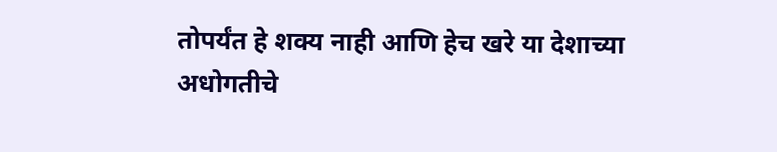तोपर्यंत हे शक्य नाही आणि हेच खरे या देशाच्या अधोगतीचे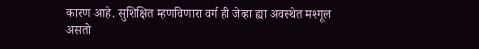कारण आहे. सुशिक्षित म्हणविणारा वर्ग ही जेव्हा ह्या अवस्थेत मश्गूल असतो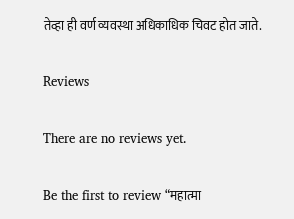तेव्हा ही वर्ण व्यवस्था अधिकाधिक चिवट होत जाते.

Reviews

There are no reviews yet.

Be the first to review “महात्मा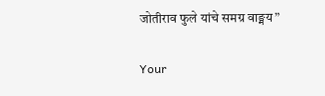जोतीराव फुले यांचे समग्र वाङ्मय”

Your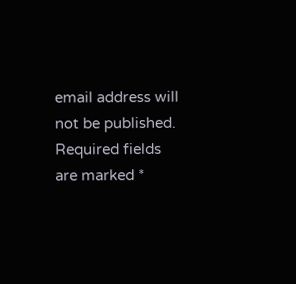email address will not be published. Required fields are marked *